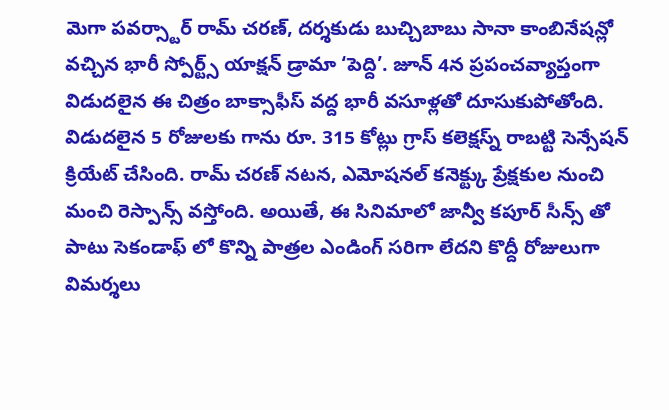మెగా పవర్స్టార్ రామ్ చరణ్, దర్శకుడు బుచ్చిబాబు సానా కాంబినేషన్లో వచ్చిన భారీ స్పోర్ట్స్ యాక్షన్ డ్రామా ‘పెద్ది’. జూన్ 4న ప్రపంచవ్యాప్తంగా విడుదలైన ఈ చిత్రం బాక్సాఫీస్ వద్ద భారీ వసూళ్లతో దూసుకుపోతోంది. విడుదలైన 5 రోజులకు గాను రూ. 315 కోట్లు గ్రాస్ కలెక్షస్న్ రాబట్టి సెన్సేషన్ క్రియేట్ చేసింది. రామ్ చరణ్ నటన, ఎమోషనల్ కనెక్ట్కు ప్రేక్షకుల నుంచి మంచి రెస్పాన్స్ వస్తోంది. అయితే, ఈ సినిమాలో జాన్వీ కపూర్ సీన్స్ తో పాటు సెకండాఫ్ లో కొన్ని పాత్రల ఎండింగ్ సరిగా లేదని కొద్దీ రోజులుగా విమర్శలు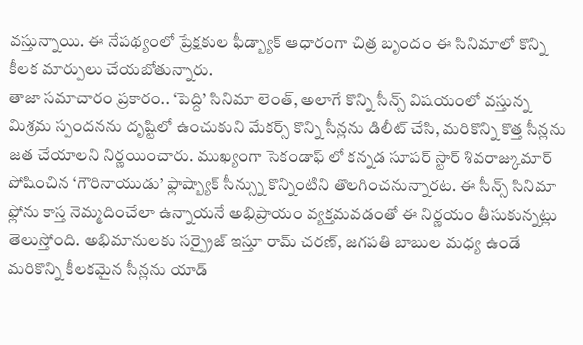వస్తున్నాయి. ఈ నేపథ్యంలో ప్రేక్షకుల ఫీడ్బ్యాక్ ఆధారంగా చిత్ర బృందం ఈ సినిమాలో కొన్ని కీలక మార్పులు చేయబోతున్నారు.
తాజా సమాచారం ప్రకారం.. ‘పెద్ది’ సినిమా లెంత్, అలాగే కొన్ని సీన్స్ విషయంలో వస్తున్న మిశ్రమ స్పందనను దృష్టిలో ఉంచుకుని మేకర్స్ కొన్ని సీన్లను డిలీట్ చేసి, మరికొన్ని కొత్త సీన్లను జత చేయాలని నిర్ణయించారు. ముఖ్యంగా సెకండాఫ్ లో కన్నడ సూపర్ స్టార్ శివరాజ్కుమార్ పోషించిన ‘గౌరినాయుడు’ ఫ్లాష్బ్యాక్ సీన్స్ను కొన్నింటిని తొలగించనున్నారట. ఈ సీన్స్ సినిమా ఫ్లోను కాస్త నెమ్మదించేలా ఉన్నాయనే అభిప్రాయం వ్యక్తమవడంతో ఈ నిర్ణయం తీసుకున్నట్లు తెలుస్తోంది. అభిమానులకు సర్ప్రైజ్ ఇస్తూ రామ్ చరణ్, జగపతి బాబుల మధ్య ఉండే మరికొన్ని కీలకమైన సీన్లను యాడ్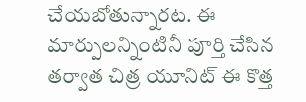చేయబోతున్నారట. ఈ మార్పులన్నింటినీ పూర్తి చేసిన తర్వాత చిత్ర యూనిట్ ఈ కొత్త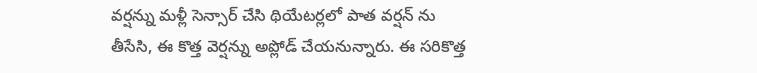వర్షన్ను మళ్లీ సెన్సార్ చేసి థియేటర్లలో పాత వర్షన్ ను తీసేసి, ఈ కొత్త వెర్షన్ను అప్లోడ్ చేయనున్నారు. ఈ సరికొత్త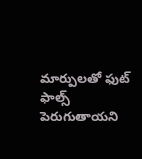మార్పులతో ఫుట్ ఫాల్స్ పెరుగుతాయని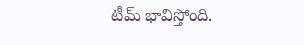టీమ్ భావిస్తోంది.